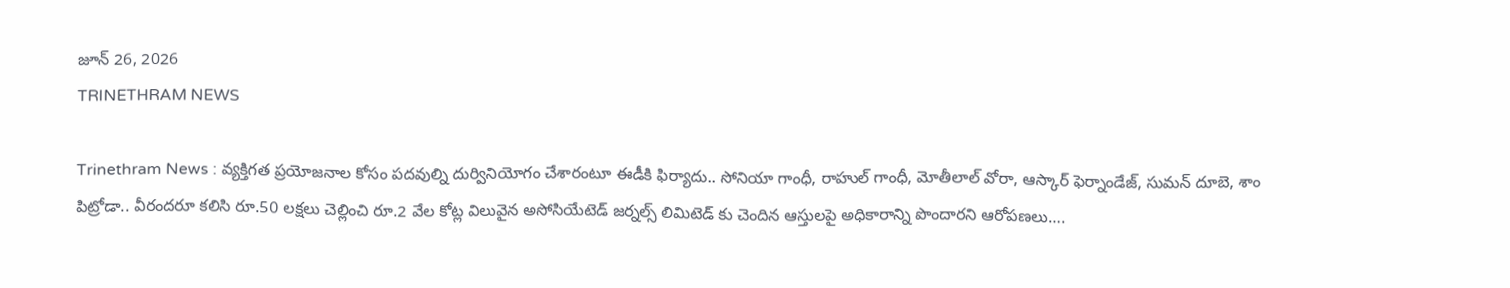జూన్ 26, 2026
TRINETHRAM NEWS

Trinethram News : వ్యక్తిగత ప్రయోజనాల కోసం పదవుల్ని దుర్వినియోగం చేశారంటూ ఈడీకి ఫిర్యాదు.. సోనియా గాంధీ, రాహుల్ గాంధీ, మోతీలాల్ వోరా, ఆస్కార్ ఫెర్నాండేజ్, సుమన్ దూబె, శాం పిట్రోడా.. వీరందరూ కలిసి రూ.50 లక్షలు చెల్లించి రూ.2 వేల కోట్ల విలువైన అసోసియేటెడ్ జర్నల్స్ లిమిటెడ్ కు చెందిన ఆస్తులపై అధికారాన్ని పొందారని ఆరోపణలు….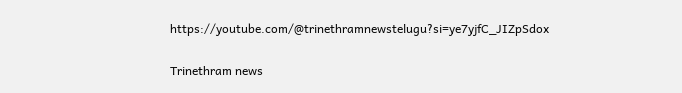https://youtube.com/@trinethramnewstelugu?si=ye7yjfC_JIZpSdox

Trinethram news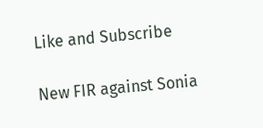Like and Subscribe

New FIR against Sonia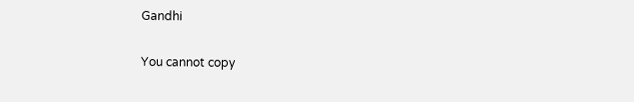Gandhi

You cannot copy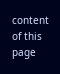content of this page